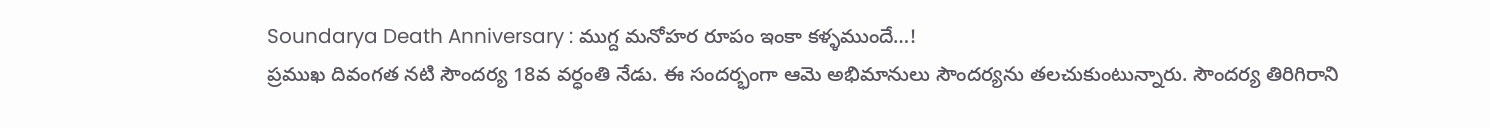Soundarya Death Anniversary : ముగ్ద మనోహర రూపం ఇంకా కళ్ళముందే…!
ప్రముఖ దివంగత నటి సౌందర్య 18వ వర్ధంతి నేడు. ఈ సందర్భంగా ఆమె అభిమానులు సౌందర్యను తలచుకుంటున్నారు. సౌందర్య తిరిగిరాని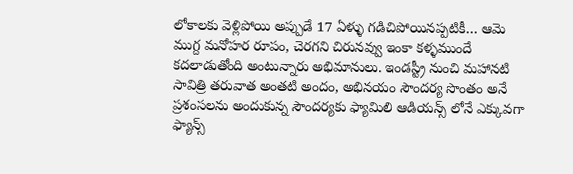లోకాలకు వెళ్లిపోయి అప్పుడే 17 ఏళ్ళు గడిచిపోయినప్పటికీ… ఆమె ముగ్ద మనోహర రూపం, చెరగని చిరునవ్వు ఇంకా కళ్ళముందే కదలాడుతోంది అంటున్నారు అభిమానులు. ఇండస్ట్రీ నుంచి మహానటి సావిత్రి తరువాత అంతటి అందం, అభినయం సౌందర్య సొంతం అనే ప్రశంసలను అందుకున్న సౌందర్యకు ఫ్యామిలి ఆడియన్స్ లోనే ఎక్కువగా ఫ్యాన్స్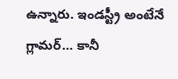ఉన్నారు. ఇండస్ట్రీ అంటేనే గ్లామర్… కానీ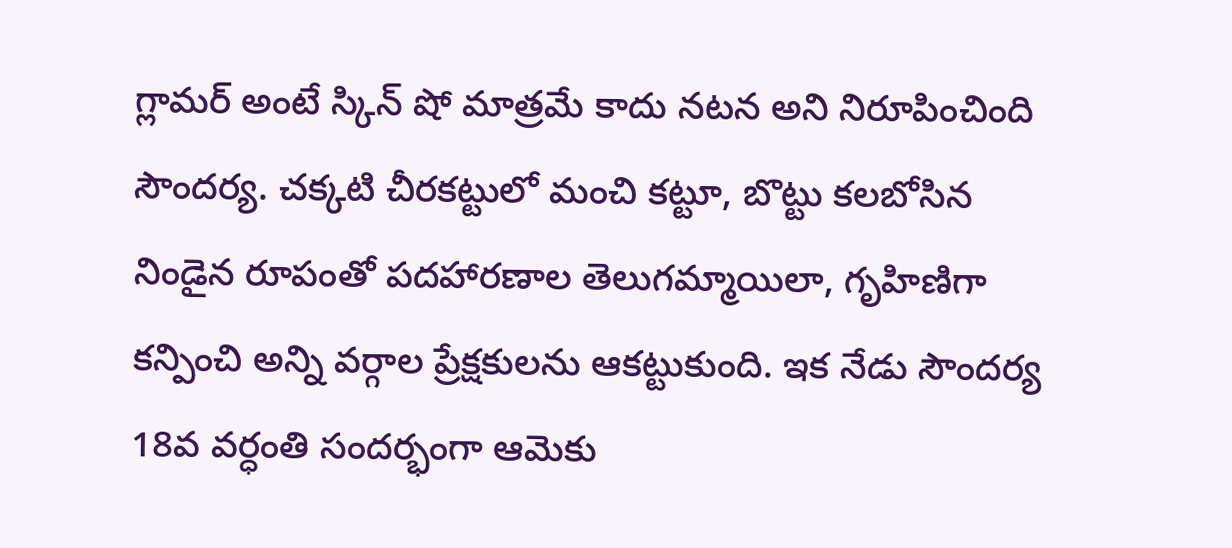గ్లామర్ అంటే స్కిన్ షో మాత్రమే కాదు నటన అని నిరూపించింది సౌందర్య. చక్కటి చీరకట్టులో మంచి కట్టూ, బొట్టు కలబోసిన నిండైన రూపంతో పదహారణాల తెలుగమ్మాయిలా, గృహిణిగా కన్పించి అన్ని వర్గాల ప్రేక్షకులను ఆకట్టుకుంది. ఇక నేడు సౌందర్య 18వ వర్ధంతి సందర్భంగా ఆమెకు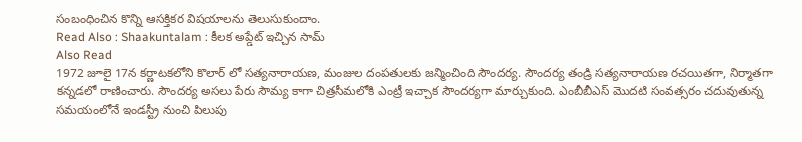సంబంధించిన కొన్ని ఆసక్తికర విషయాలను తెలుసుకుందాం.
Read Also : Shaakuntalam : కీలక అప్డేట్ ఇచ్చిన సామ్
Also Read
1972 జూలై 17న కర్ణాటకలోని కొలార్ లో సత్యనారాయణ, మంజుల దంపతులకు జన్మించింది సౌందర్య. సౌందర్య తండ్రి సత్యనారాయణ రచయితగా, నిర్మాతగా కన్నడలో రాణించారు. సౌందర్య అసలు పేరు సౌమ్య కాగా చిత్రసీమలోకి ఎంట్రీ ఇచ్చాక సౌందర్యగా మార్చుకుంది. ఎంబీబీఎస్ మొదటి సంవత్సరం చదువుతున్న సమయంలోనే ఇండస్ట్రీ నుంచి పిలుపు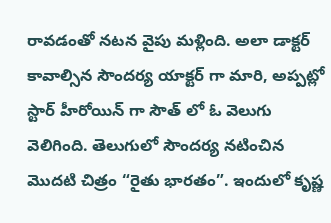రావడంతో నటన వైపు మళ్లింది. అలా డాక్టర్ కావాల్సిన సౌందర్య యాక్టర్ గా మారి, అప్పట్లో స్టార్ హీరోయిన్ గా సౌత్ లో ఓ వెలుగు వెలిగింది. తెలుగులో సౌందర్య నటించిన మొదటి చిత్రం “రైతు భారతం”. ఇందులో కృష్ణ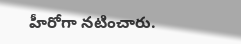హీరోగా నటించారు.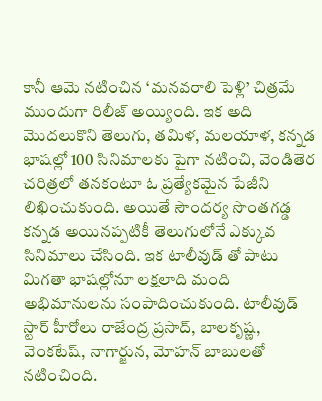కానీ ఆమె నటించిన ‘మనవరాలి పెళ్లి’ చిత్రమే ముందుగా రిలీజ్ అయ్యింది. ఇక అది మొదలుకొని తెలుగు, తమిళ, మలయాళ, కన్నడ భాషల్లో 100 సినిమాలకు పైగా నటించి, వెండితెర చరిత్రలో తనకంటూ ఓ ప్రత్యేకమైన పేజీని లిఖించుకుంది. అయితే సౌందర్య సొంతగడ్డ కన్నడ అయినప్పటికీ తెలుగులోనే ఎక్కువ సినిమాలు చేసింది. ఇక టాలీవుడ్ తో పాటు మిగతా భాషల్లోనూ లక్షలాది మంది అభిమానులను సంపాదించుకుంది. టాలీవుడ్ స్టార్ హీరోలు రాజేంద్ర ప్రసాద్, బాలకృష్ణ, వెంకటేష్, నాగార్జున, మోహన్ బాబులతో నటించింది.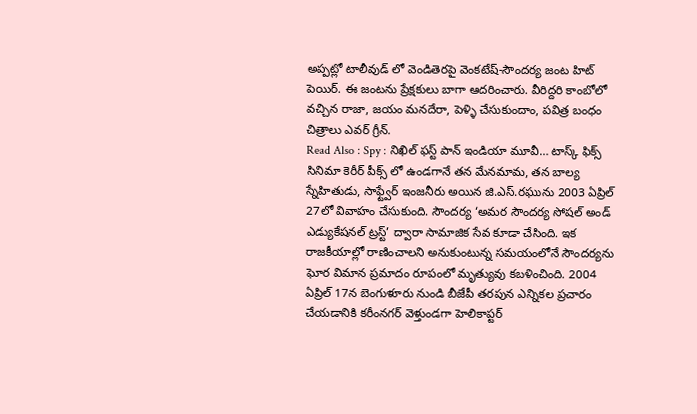అప్పట్లో టాలీవుడ్ లో వెండితెరపై వెంకటేష్-సౌందర్య జంట హిట్ పెయిర్. ఈ జంటను ప్రేక్షకులు బాగా ఆదరించారు. వీరిద్దరి కాంబోలో వచ్చిన రాజా, జయం మనదేరా, పెళ్ళి చేసుకుందాం, పవిత్ర బంధం చిత్రాలు ఎవర్ గ్రీన్.
Read Also : Spy : నిఖిల్ ఫస్ట్ పాన్ ఇండియా మూవీ… టాస్క్ ఫిక్స్
సినిమా కెరీర్ పీక్స్ లో ఉండగానే తన మేనమామ, తన బాల్య స్నేహితుడు, సాఫ్ట్వేర్ ఇంజనీరు అయిన జి.ఎస్.రఘును 2003 ఏప్రిల్ 27లో వివాహం చేసుకుంది. సౌందర్య ‘అమర సౌందర్య సోషల్ అండ్ ఎడ్యుకేషనల్ ట్రస్ట్’ ద్వారా సామాజిక సేవ కూడా చేసింది. ఇక రాజకీయాల్లో రాణించాలని అనుకుంటున్న సమయంలోనే సౌందర్యను ఘోర విమాన ప్రమాదం రూపంలో మృత్యువు కబళించింది. 2004 ఏప్రిల్ 17న బెంగుళూరు నుండి బీజేపీ తరపున ఎన్నికల ప్రచారం చేయడానికి కరీంనగర్ వెళ్తుండగా హెలికాప్టర్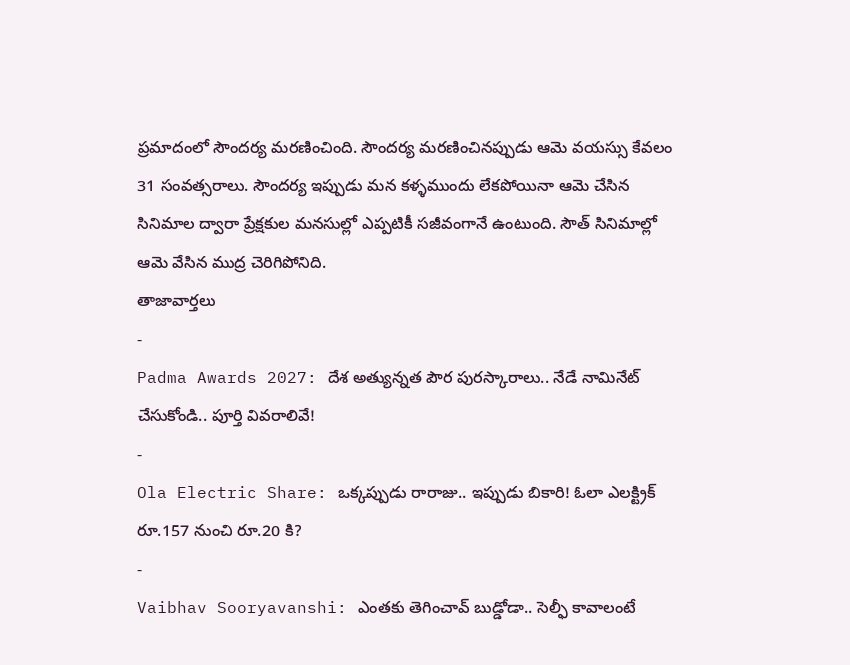ప్రమాదంలో సౌందర్య మరణించింది. సౌందర్య మరణించినప్పుడు ఆమె వయస్సు కేవలం 31 సంవత్సరాలు. సౌందర్య ఇప్పుడు మన కళ్ళముందు లేకపోయినా ఆమె చేసిన సినిమాల ద్వారా ప్రేక్షకుల మనసుల్లో ఎప్పటికీ సజీవంగానే ఉంటుంది. సౌత్ సినిమాల్లో ఆమె వేసిన ముద్ర చెరిగిపోనిది.
తాజావార్తలు
-
Padma Awards 2027: దేశ అత్యున్నత పౌర పురస్కారాలు.. నేడే నామినేట్ చేసుకోండి.. పూర్తి వివరాలివే!
-
Ola Electric Share: ఒక్కప్పుడు రారాజు.. ఇప్పుడు బికారి! ఓలా ఎలక్ట్రిక్ రూ.157 నుంచి రూ.20 కి?
-
Vaibhav Sooryavanshi: ఎంతకు తెగించావ్ బుడ్డోడా.. సెల్ఫీ కావాలంటే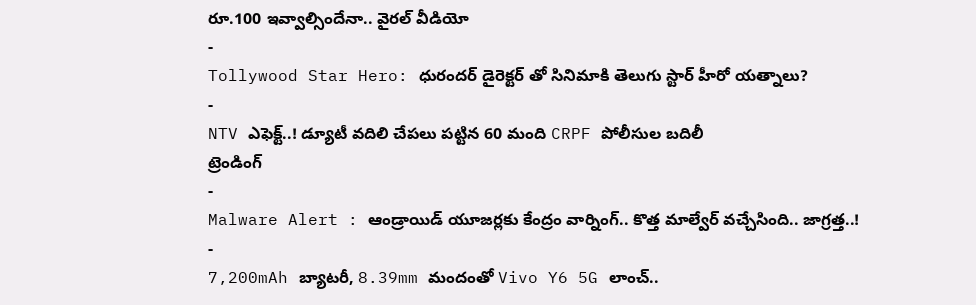రూ.100 ఇవ్వాల్సిందేనా.. వైరల్ వీడియో
-
Tollywood Star Hero: ధురందర్ డైరెక్టర్ తో సినిమాకి తెలుగు స్టార్ హీరో యత్నాలు?
-
NTV ఎఫెక్ట్..! డ్యూటీ వదిలి చేపలు పట్టిన 60 మంది CRPF పోలీసుల బదిలీ
ట్రెండింగ్
-
Malware Alert : ఆండ్రాయిడ్ యూజర్లకు కేంద్రం వార్నింగ్.. కొత్త మాల్వేర్ వచ్చేసింది.. జాగ్రత్త..!
-
7,200mAh బ్యాటరీ, 8.39mm మందంతో Vivo Y6 5G లాంచ్..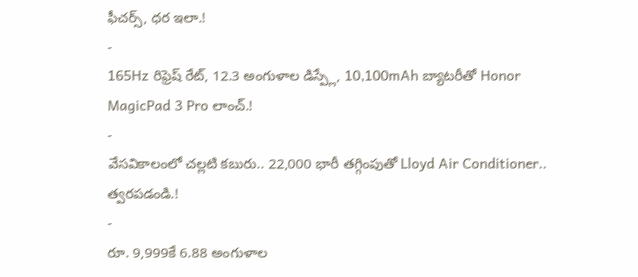ఫీచర్స్, ధర ఇలా.!
-
165Hz రిఫ్రెష్ రేట్, 12.3 అంగుళాల డిస్ప్లే, 10,100mAh బ్యాటరీతో Honor MagicPad 3 Pro లాంచ్.!
-
వేసవికాలంలో చల్లటి కబురు.. 22,000 భారీ తగ్గింపుతో Lloyd Air Conditioner.. త్వరపడండి.!
-
రూ. 9,999కే 6.88 అంగుళాల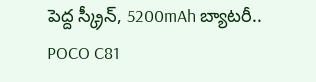పెద్ద స్క్రీన్, 5200mAh బ్యాటరీ.. POCO C81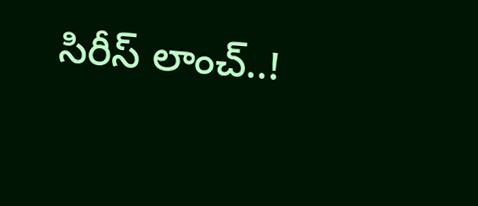సిరీస్ లాంచ్..!